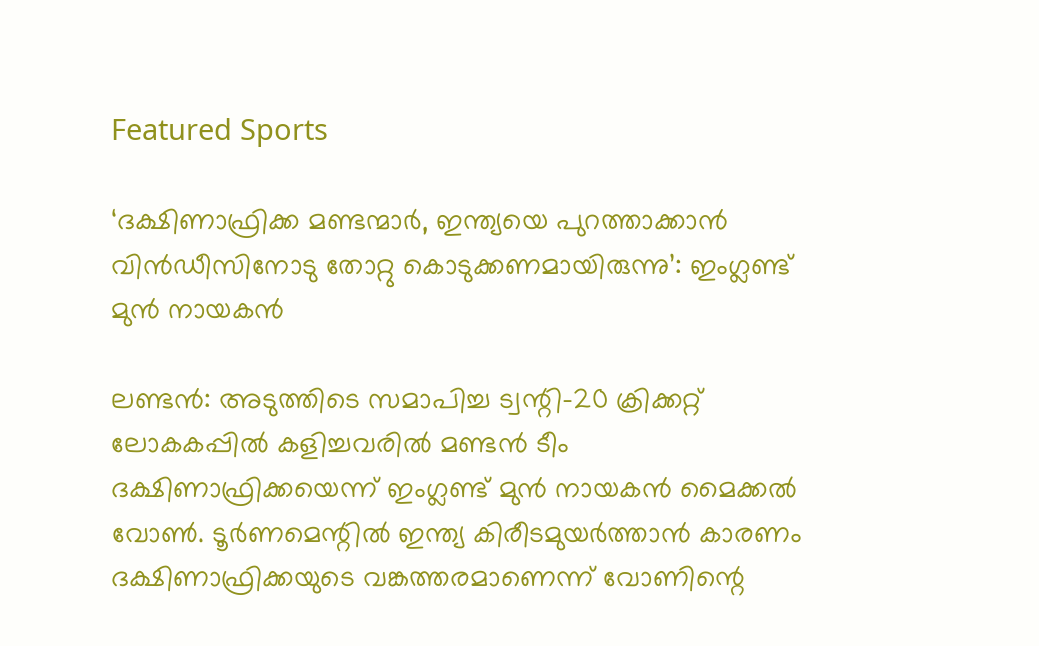Featured Sports

‘ദക്ഷിണാഫ്രിക്ക മണ്ടന്മാര്‍, ഇന്ത്യയെ പുറത്താക്കാന്‍ വിന്‍ഡീസിനോടു തോറ്റു കൊടുക്കണമായിരുന്നു’: ഇംഗ്ലണ്ട് മുന്‍ നായകന്‍

ലണ്ടന്‍: അടുത്തിടെ സമാപിച്ച ട്വന്റി-20 ക്രിക്കറ്റ് ലോകകപ്പില്‍ കളിച്ചവരില്‍ മണ്ടന്‍ ടീം ദക്ഷിണാഫ്രിക്കയെന്ന് ഇംഗ്ലണ്ട് മുന്‍ നായകന്‍ മൈക്കല്‍ വോണ്‍. ടൂര്‍ണമെന്റില്‍ ഇന്ത്യ കിരീടമുയര്‍ത്താന്‍ കാരണം ദക്ഷിണാഫ്രിക്കയുടെ വങ്കത്തരമാണെന്ന് വോണിന്റെ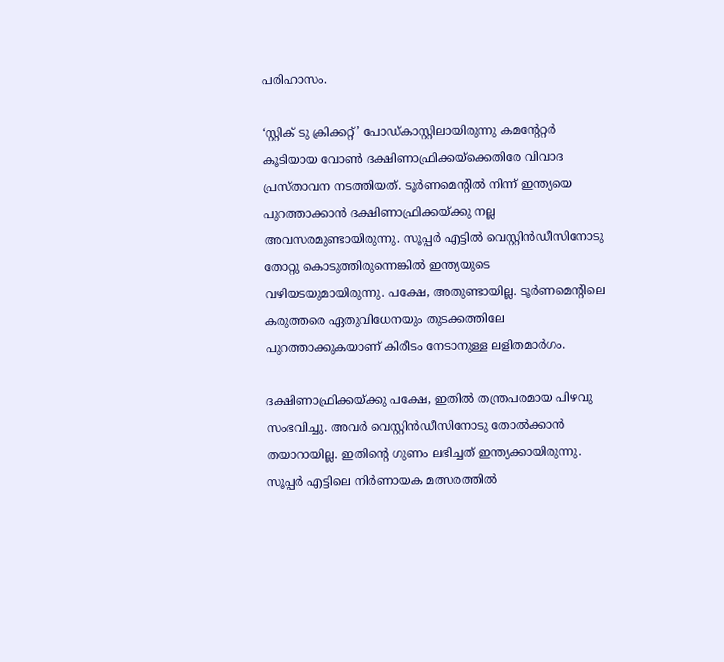പരിഹാസം.

‘സ്റ്റിക് ടു ക്രിക്കറ്റ്’ പോഡ്കാസ്റ്റിലായിരുന്നു കമന്റേറ്റര്‍ കൂടിയായ വോണ്‍ ദക്ഷിണാഫ്രിക്കയ്‌ക്കെതിരേ വിവാദ പ്രസ്താവന നടത്തിയത്. ടൂര്‍ണമെന്റില്‍ നിന്ന് ഇന്ത്യയെ പുറത്താക്കാന്‍ ദക്ഷിണാഫ്രിക്കയ്ക്കു നല്ല അവസരമുണ്ടായിരുന്നു. സൂപ്പര്‍ എട്ടില്‍ വെസ്റ്റിന്‍ഡീസിനോടു തോറ്റു കൊടുത്തിരുന്നെങ്കില്‍ ഇന്ത്യയുടെ വഴിയടയുമായിരുന്നു. പക്ഷേ, അതുണ്ടായില്ല. ടൂര്‍ണമെന്റിലെ കരുത്തരെ ഏതുവിധേനയും തുടക്കത്തിലേ പുറത്താക്കുകയാണ് കിരീടം നേടാനുള്ള ലളിതമാര്‍ഗം.

ദക്ഷിണാഫ്രിക്കയ്ക്കു പക്ഷേ, ഇതില്‍ തന്ത്രപരമായ പിഴവു സംഭവിച്ചു. അവര്‍ വെസ്റ്റിന്‍ഡീസിനോടു തോല്‍ക്കാന്‍ തയാറായില്ല. ഇതിന്റെ ഗുണം ലഭിച്ചത് ഇന്ത്യക്കായിരുന്നു. സൂപ്പര്‍ എട്ടിലെ നിര്‍ണായക മത്സരത്തില്‍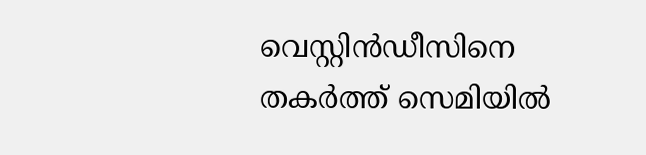വെസ്റ്റിന്‍ഡീസിനെ തകര്‍ത്ത് സെമിയില്‍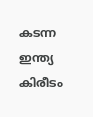കടന്ന ഇന്ത്യ കിരീടം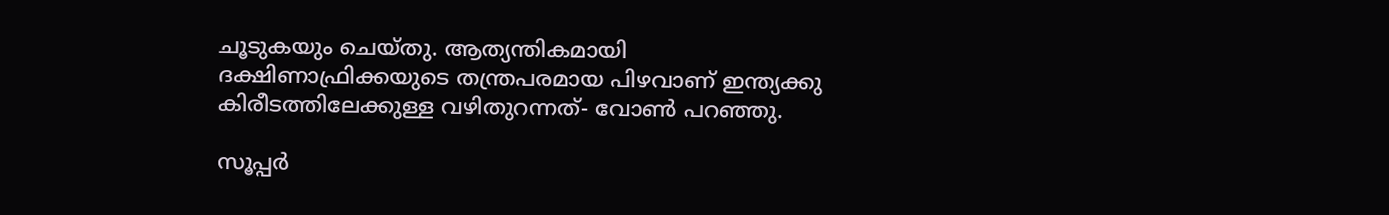ചൂടുകയും ചെയ്തു. ആത്യന്തികമായി ദക്ഷിണാഫ്രിക്കയുടെ തന്ത്രപരമായ പിഴവാണ് ഇന്ത്യക്കു കിരീടത്തിലേക്കുള്ള വഴിതുറന്നത്- വോണ്‍ പറഞ്ഞു.

സൂപ്പര്‍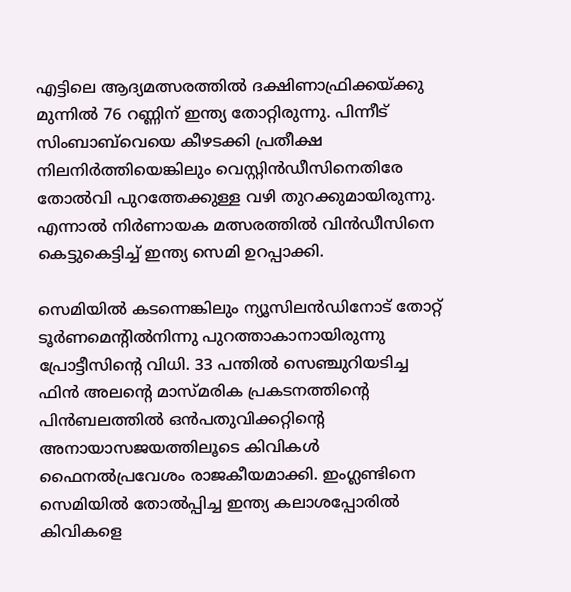എട്ടിലെ ആദ്യമത്സരത്തില്‍ ദക്ഷിണാഫ്രിക്കയ്ക്കു മുന്നില്‍ 76 റണ്ണിന് ഇന്ത്യ തോറ്റിരുന്നു. പിന്നീട് സിംബാബ്‌വെയെ കീഴടക്കി പ്രതീക്ഷ നിലനിര്‍ത്തിയെങ്കിലും വെസ്റ്റിന്‍ഡീസിനെതിരേ തോല്‍വി പുറത്തേക്കുള്ള വഴി തുറക്കുമായിരുന്നു. എന്നാല്‍ നിര്‍ണായക മത്സരത്തില്‍ വിന്‍ഡീസിനെ കെട്ടുകെട്ടിച്ച് ഇന്ത്യ സെമി ഉറപ്പാക്കി.

സെമിയില്‍ കടന്നെങ്കിലും ന്യൂസിലന്‍ഡിനോട് തോറ്റ് ടൂര്‍ണമെന്റില്‍നിന്നു പുറത്താകാനായിരുന്നു പ്രോട്ടീസിന്റെ വിധി. 33 പന്തില്‍ സെഞ്ചുറിയടിച്ച ഫിന്‍ അലന്റെ മാസ്മരിക പ്രകടനത്തിന്റെ പിന്‍ബലത്തില്‍ ഒന്‍പതുവിക്കറ്റിന്റെ അനായാസജയത്തിലൂടെ കിവികള്‍ ഫൈനല്‍പ്രവേശം രാജകീയമാക്കി. ഇംഗ്ലണ്ടിനെ സെമിയില്‍ തോല്‍പ്പിച്ച ഇന്ത്യ കലാശപ്പോരില്‍ കിവികളെ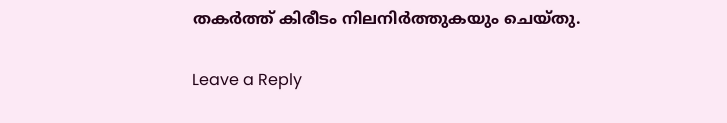തകര്‍ത്ത് കിരീടം നിലനിര്‍ത്തുകയും ചെയ്തു.

Leave a Reply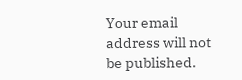Your email address will not be published.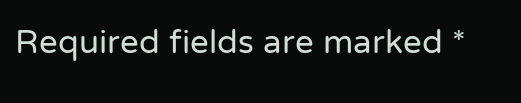Required fields are marked *